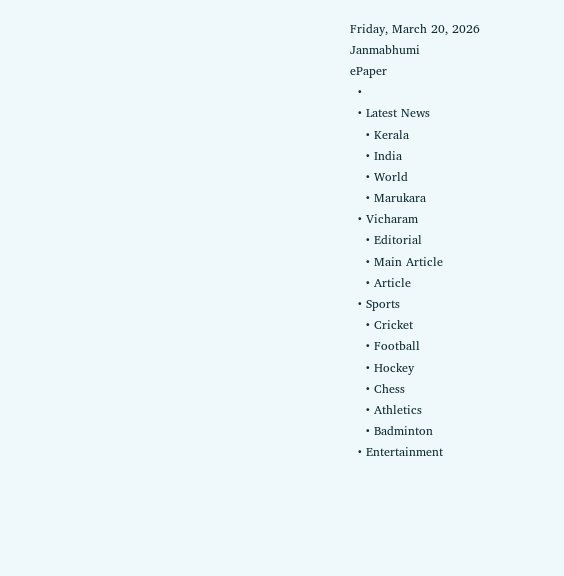Friday, March 20, 2026
Janmabhumi
ePaper
  •
  • Latest News
    • Kerala
    • India
    • World
    • Marukara
  • Vicharam
    • Editorial
    • Main Article
    • Article
  • Sports
    • Cricket
    • Football
    • Hockey
    • Chess
    • Athletics
    • Badminton
  • Entertainment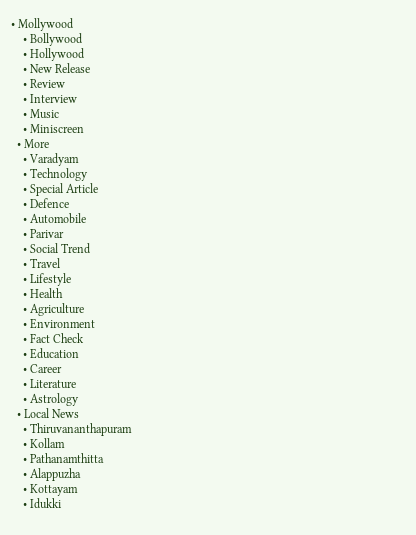• Mollywood
    • Bollywood
    • Hollywood
    • New Release
    • Review
    • Interview
    • Music
    • Miniscreen
  • More
    • Varadyam
    • Technology
    • Special Article
    • Defence
    • Automobile
    • Parivar
    • Social Trend
    • Travel
    • Lifestyle
    • Health
    • Agriculture
    • Environment
    • Fact Check
    • Education
    • Career
    • Literature
    • Astrology
  • Local News
    • Thiruvananthapuram
    • Kollam
    • Pathanamthitta
    • Alappuzha
    • Kottayam
    • Idukki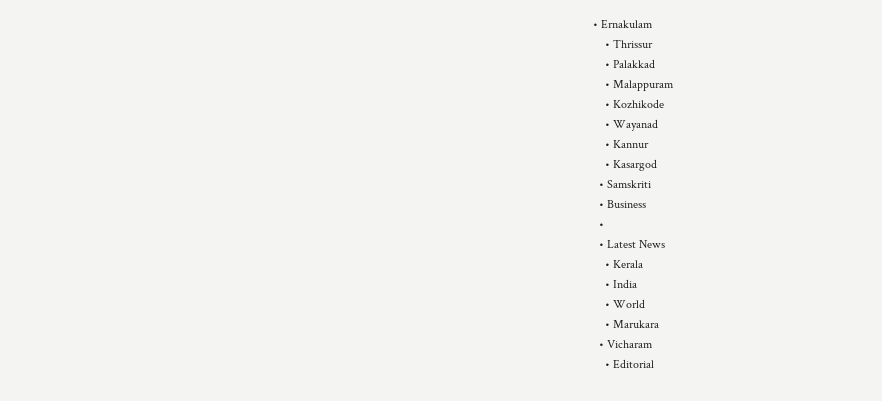• Ernakulam
    • Thrissur
    • Palakkad
    • Malappuram
    • Kozhikode
    • Wayanad
    • Kannur
    • Kasargod
  • Samskriti
  • Business
  •
  • Latest News
    • Kerala
    • India
    • World
    • Marukara
  • Vicharam
    • Editorial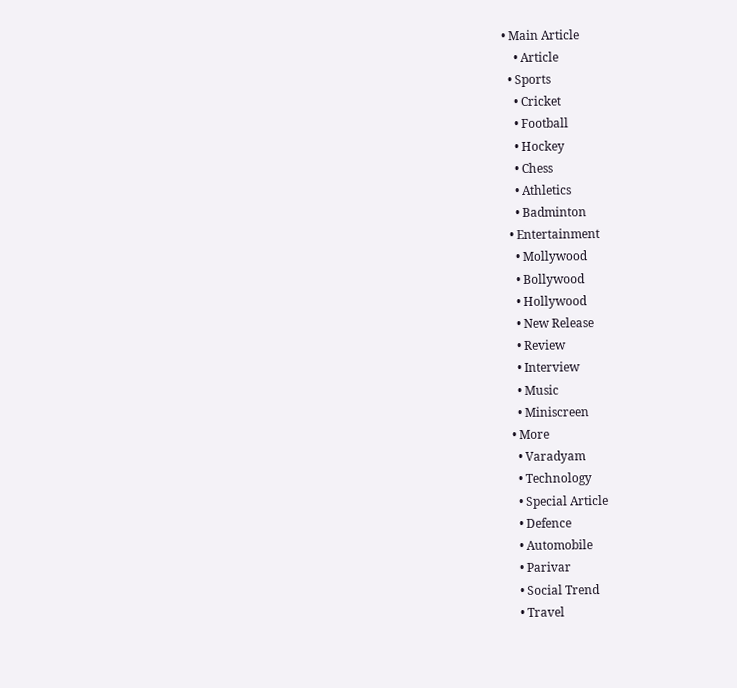• Main Article
    • Article
  • Sports
    • Cricket
    • Football
    • Hockey
    • Chess
    • Athletics
    • Badminton
  • Entertainment
    • Mollywood
    • Bollywood
    • Hollywood
    • New Release
    • Review
    • Interview
    • Music
    • Miniscreen
  • More
    • Varadyam
    • Technology
    • Special Article
    • Defence
    • Automobile
    • Parivar
    • Social Trend
    • Travel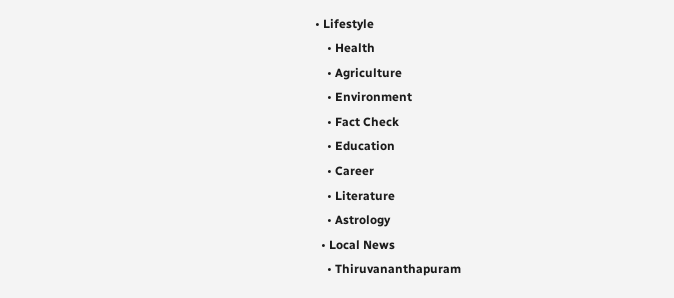• Lifestyle
    • Health
    • Agriculture
    • Environment
    • Fact Check
    • Education
    • Career
    • Literature
    • Astrology
  • Local News
    • Thiruvananthapuram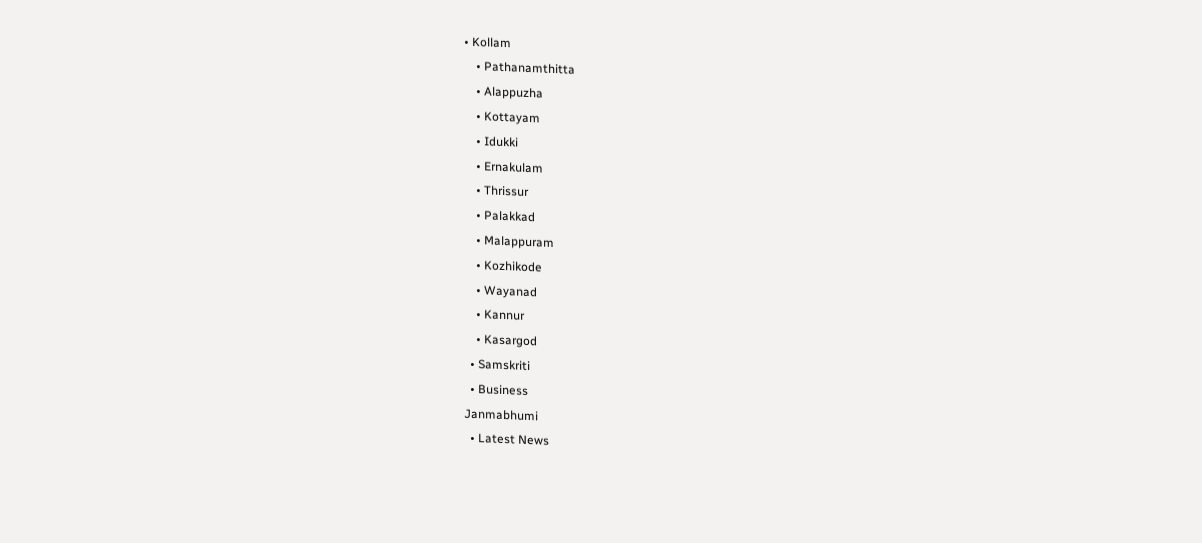• Kollam
    • Pathanamthitta
    • Alappuzha
    • Kottayam
    • Idukki
    • Ernakulam
    • Thrissur
    • Palakkad
    • Malappuram
    • Kozhikode
    • Wayanad
    • Kannur
    • Kasargod
  • Samskriti
  • Business
Janmabhumi
  • Latest News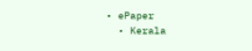• ePaper
  • Kerala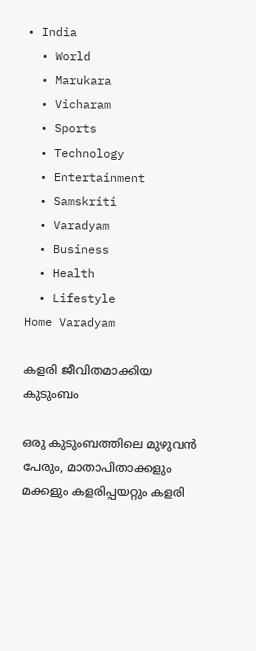• India
  • World
  • Marukara
  • Vicharam
  • Sports
  • Technology
  • Entertainment
  • Samskriti
  • Varadyam
  • Business
  • Health
  • Lifestyle
Home Varadyam

കളരി ജീവിതമാക്കിയ കുടുംബം

ഒരു കുടുംബത്തിലെ മുഴുവന്‍ പേരും, മാതാപിതാക്കളും മക്കളും കളരിപ്പയറ്റും കളരി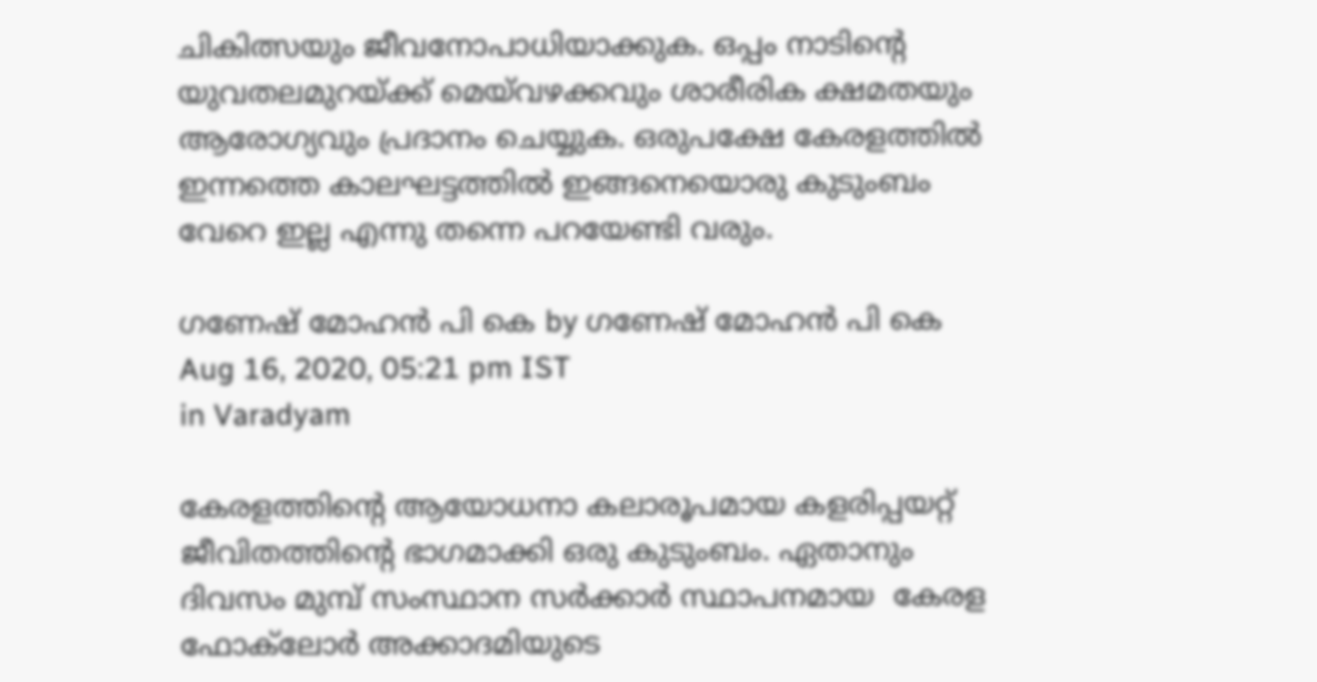ചികിത്സയും ജീവനോപാധിയാക്കുക. ഒപ്പം നാടിന്റെ യുവതലമുറയ്‌ക്ക് മെയ്‌വഴക്കവും ശാരീരിക ക്ഷമതയും ആരോഗ്യവും പ്രദാനം ചെയ്യുക. ഒരുപക്ഷേ കേരളത്തില്‍ ഇന്നത്തെ കാലഘട്ടത്തില്‍ ഇങ്ങനെയൊരു കുടുംബം വേറെ ഇല്ല എന്നു തന്നെ പറയേണ്ടി വരും.

ഗണേഷ് മോഹന്‍ പി കെ by ഗണേഷ് മോഹന്‍ പി കെ
Aug 16, 2020, 05:21 pm IST
in Varadyam

കേരളത്തിന്റെ ആയോധനാ കലാരൂപമായ കളരിപ്പയറ്റ് ജീവിതത്തിന്റെ ഭാഗമാക്കി ഒരു കുടുംബം. ഏതാനും ദിവസം മുമ്പ് സംസ്ഥാന സര്‍ക്കാര്‍ സ്ഥാപനമായ  കേരള ഫോക്‌ലോര്‍ അക്കാദമിയുടെ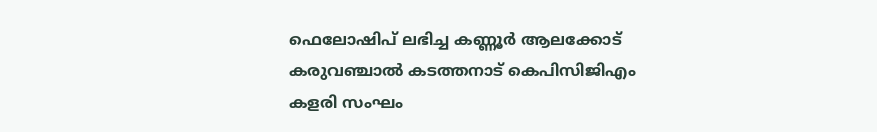ഫെലോഷിപ് ലഭിച്ച കണ്ണൂര്‍ ആലക്കോട് കരുവഞ്ചാല്‍ കടത്തനാട് കെപിസിജിഎം കളരി സംഘം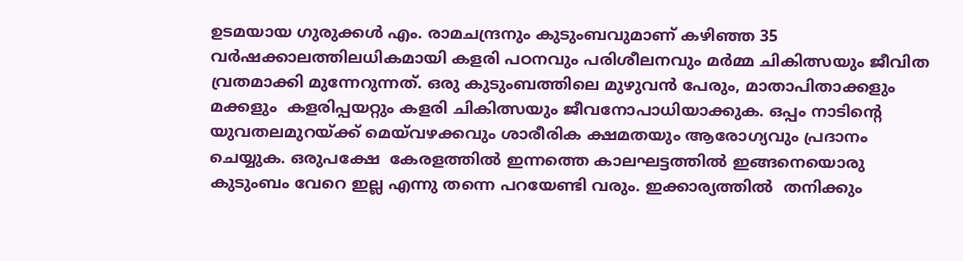ഉടമയായ ഗുരുക്കള്‍ എം. രാമചന്ദ്രനും കുടുംബവുമാണ് കഴിഞ്ഞ 35 വര്‍ഷക്കാലത്തിലധികമായി കളരി പഠനവും പരിശീലനവും മര്‍മ്മ ചികിത്സയും ജീവിത വ്രതമാക്കി മുന്നേറുന്നത്. ഒരു കുടുംബത്തിലെ മുഴുവന്‍ പേരും, മാതാപിതാക്കളും മക്കളും  കളരിപ്പയറ്റും കളരി ചികിത്സയും ജീവനോപാധിയാക്കുക. ഒപ്പം നാടിന്റെ യുവതലമുറയ്‌ക്ക് മെയ്‌വഴക്കവും ശാരീരിക ക്ഷമതയും ആരോഗ്യവും പ്രദാനം ചെയ്യുക. ഒരുപക്ഷേ  കേരളത്തില്‍ ഇന്നത്തെ കാലഘട്ടത്തില്‍ ഇങ്ങനെയൊരു കുടുംബം വേറെ ഇല്ല എന്നു തന്നെ പറയേണ്ടി വരും. ഇക്കാര്യത്തില്‍  തനിക്കും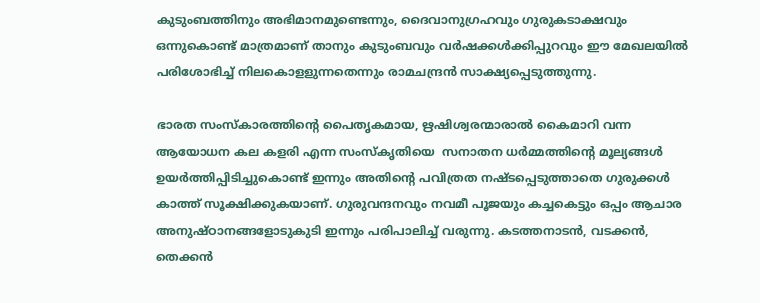കുടുംബത്തിനും അഭിമാനമുണ്ടെന്നും, ദൈവാനുഗ്രഹവും ഗുരുകടാക്ഷവും ഒന്നുകൊണ്ട് മാത്രമാണ് താനും കുടുംബവും വര്‍ഷക്കള്‍ക്കിപ്പുറവും ഈ മേഖലയില്‍ പരിശോഭിച്ച് നിലകൊളളുന്നതെന്നും രാമചന്ദ്രന്‍ സാക്ഷ്യപ്പെടുത്തുന്നു.

ഭാരത സംസ്‌കാരത്തിന്റെ പൈതൃകമായ, ഋഷിശ്വരന്മാരാല്‍ കൈമാറി വന്ന ആയോധന കല കളരി എന്ന സംസ്‌കൃതിയെ  സനാതന ധര്‍മ്മത്തിന്റെ മൂല്യങ്ങള്‍ ഉയര്‍ത്തിപ്പിടിച്ചുകൊണ്ട് ഇന്നും അതിന്റെ പവിത്രത നഷ്ടപ്പെടുത്താതെ ഗുരുക്കള്‍ കാത്ത് സൂക്ഷിക്കുകയാണ്. ഗുരുവന്ദനവും നവമീ പൂജയും കച്ചകെട്ടും ഒപ്പം ആചാര അനുഷ്ഠാനങ്ങളോടുകുടി ഇന്നും പരിപാലിച്ച് വരുന്നു. കടത്തനാടന്‍, വടക്കന്‍, തെക്കന്‍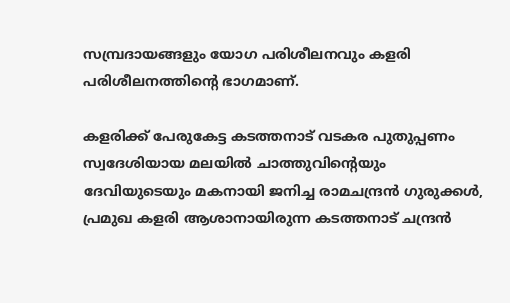സമ്പ്രദായങ്ങളും യോഗ പരിശീലനവും കളരി പരിശീലനത്തിന്റെ ഭാഗമാണ്.

കളരിക്ക് പേരുകേട്ട കടത്തനാട് വടകര പുതുപ്പണം സ്വദേശിയായ മലയില്‍ ചാത്തുവിന്റെയും ദേവിയുടെയും മകനായി ജനിച്ച രാമചന്ദ്രന്‍ ഗുരുക്കള്‍, പ്രമുഖ കളരി ആശാനായിരുന്ന കടത്തനാട് ചന്ദ്രന്‍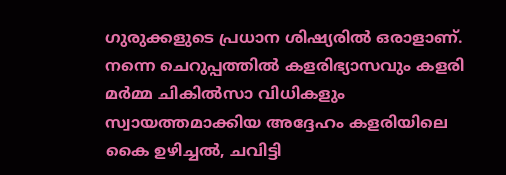ഗുരുക്കളുടെ പ്രധാന ശിഷ്യരില്‍ ഒരാളാണ്. നന്നെ ചെറുപ്പത്തില്‍ കളരിഭ്യാസവും കളരി മര്‍മ്മ ചികില്‍സാ വിധികളും സ്വായത്തമാക്കിയ അദ്ദേഹം കളരിയിലെ കൈ ഉഴിച്ചല്‍, ചവിട്ടി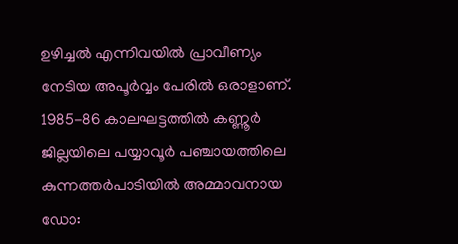ഉഴിച്ചല്‍ എന്നിവയില്‍ പ്രാവീണ്യം നേടിയ അപൂര്‍വ്വം പേരില്‍ ഒരാളാണ്. 1985-86 കാലഘട്ടത്തില്‍ കണ്ണൂര്‍ ജില്ലയിലെ പയ്യാവൂര്‍ പഞ്ചായത്തിലെ കുന്നത്തര്‍പാടിയില്‍ അമ്മാവനായ ഡോ: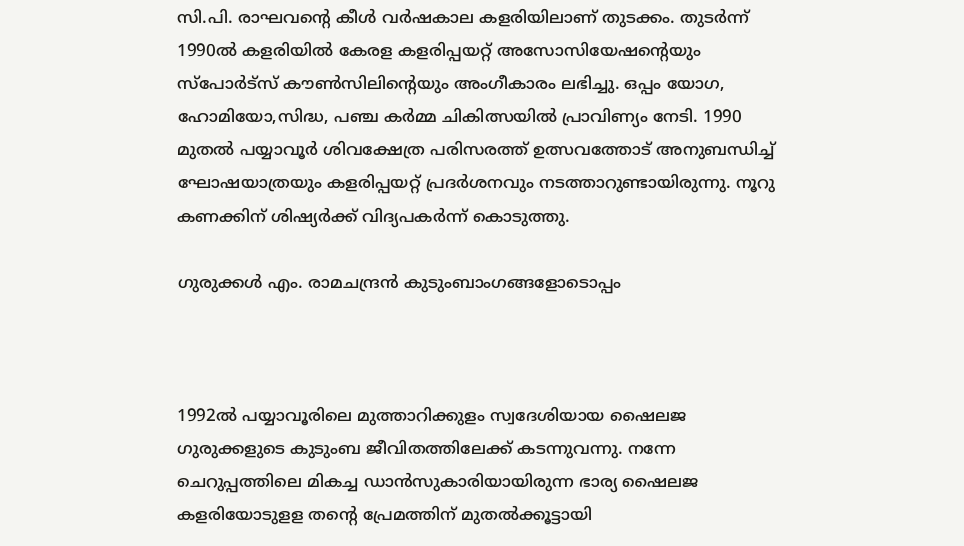സി.പി. രാഘവന്റെ കീള്‍ വര്‍ഷകാല കളരിയിലാണ് തുടക്കം. തുടര്‍ന്ന് 1990ല്‍ കളരിയില്‍ കേരള കളരിപ്പയറ്റ് അസോസിയേഷന്റെയും സ്‌പോര്‍ട്‌സ് കൗണ്‍സിലിന്റെയും അംഗീകാരം ലഭിച്ചു. ഒപ്പം യോഗ, ഹോമിയോ,സിദ്ധ, പഞ്ച കര്‍മ്മ ചികിത്സയില്‍ പ്രാവിണ്യം നേടി. 1990 മുതല്‍ പയ്യാവൂര്‍ ശിവക്ഷേത്ര പരിസരത്ത് ഉത്സവത്തോട് അനുബന്ധിച്ച് ഘോഷയാത്രയും കളരിപ്പയറ്റ് പ്രദര്‍ശനവും നടത്താറുണ്ടായിരുന്നു. നൂറു കണക്കിന് ശിഷ്യര്‍ക്ക് വിദ്യപകര്‍ന്ന് കൊടുത്തു.

ഗുരുക്കള്‍ എം. രാമചന്ദ്രന്‍ കുടുംബാംഗങ്ങളോടൊപ്പം



1992ല്‍ പയ്യാവൂരിലെ മുത്താറിക്കുളം സ്വദേശിയായ ഷൈലജ ഗുരുക്കളുടെ കുടുംബ ജീവിതത്തിലേക്ക് കടന്നുവന്നു. നന്നേ ചെറുപ്പത്തിലെ മികച്ച ഡാന്‍സുകാരിയായിരുന്ന ഭാര്യ ഷൈലജ കളരിയോടുളള തന്റെ പ്രേമത്തിന് മുതല്‍ക്കൂട്ടായി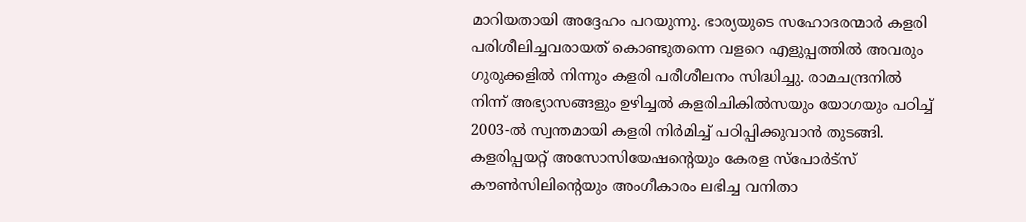മാറിയതായി അദ്ദേഹം പറയുന്നു. ഭാര്യയുടെ സഹോദരന്മാര്‍ കളരി പരിശീലിച്ചവരായത് കൊണ്ടുതന്നെ വളറെ എളുപ്പത്തില്‍ അവരും ഗുരുക്കളില്‍ നിന്നും കളരി പരീശീലനം സിദ്ധിച്ചു. രാമചന്ദ്രനില്‍ നിന്ന് അഭ്യാസങ്ങളും ഉഴിച്ചല്‍ കളരിചികില്‍സയും യോഗയും പഠിച്ച് 2003-ല്‍ സ്വന്തമായി കളരി നിര്‍മിച്ച് പഠിപ്പിക്കുവാന്‍ തുടങ്ങി. കളരിപ്പയറ്റ് അസോസിയേഷന്റെയും കേരള സ്‌പോര്‍ട്‌സ് കൗണ്‍സിലിന്റെയും അംഗീകാരം ലഭിച്ച വനിതാ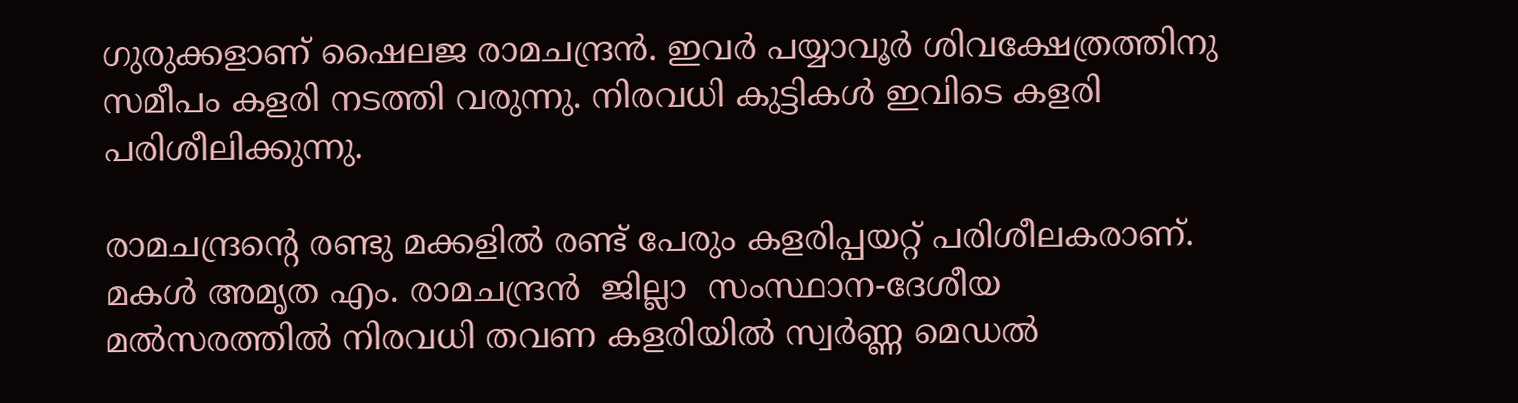ഗുരുക്കളാണ് ഷൈലജ രാമചന്ദ്രന്‍. ഇവര്‍ പയ്യാവൂര്‍ ശിവക്ഷേത്രത്തിനു സമീപം കളരി നടത്തി വരുന്നു. നിരവധി കുട്ടികള്‍ ഇവിടെ കളരി പരിശീലിക്കുന്നു.

രാമചന്ദ്രന്റെ രണ്ടു മക്കളില്‍ രണ്ട് പേരും കളരിപ്പയറ്റ് പരിശീലകരാണ്. മകള്‍ അമൃത എം. രാമചന്ദ്രന്‍  ജില്ലാ  സംസ്ഥാന-ദേശീയ മല്‍സരത്തില്‍ നിരവധി തവണ കളരിയില്‍ സ്വര്‍ണ്ണ മെഡല്‍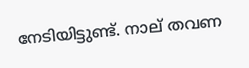നേടിയിട്ടുണ്ട്. നാല് തവണ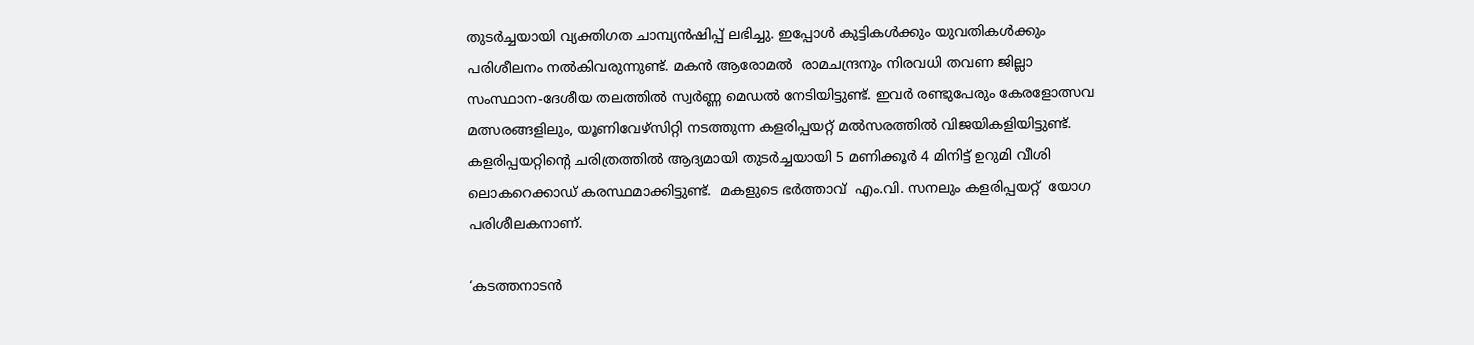തുടര്‍ച്ചയായി വ്യക്തിഗത ചാമ്പ്യന്‍ഷിപ്പ് ലഭിച്ചു. ഇപ്പോള്‍ കുട്ടികള്‍ക്കും യുവതികള്‍ക്കും  പരിശീലനം നല്‍കിവരുന്നുണ്ട്. മകന്‍ ആരോമല്‍  രാമചന്ദ്രനും നിരവധി തവണ ജില്ലാ  സംസ്ഥാന-ദേശീയ തലത്തില്‍ സ്വര്‍ണ്ണ മെഡല്‍ നേടിയിട്ടുണ്ട്. ഇവര്‍ രണ്ടുപേരും കേരളോത്സവ മത്സരങ്ങളിലും, യൂണിവേഴ്‌സിറ്റി നടത്തുന്ന കളരിപ്പയറ്റ് മല്‍സരത്തില്‍ വിജയികളിയിട്ടുണ്ട്.  കളരിപ്പയറ്റിന്റെ ചരിത്രത്തില്‍ ആദ്യമായി തുടര്‍ച്ചയായി 5 മണിക്കൂര്‍ 4 മിനിട്ട് ഉറുമി വീശി ലൊകറെക്കാഡ് കരസ്ഥമാക്കിട്ടുണ്ട്.  മകളുടെ ഭര്‍ത്താവ്  എം.വി. സനലും കളരിപ്പയറ്റ്  യോഗ പരിശീലകനാണ്.

‘കടത്തനാടന്‍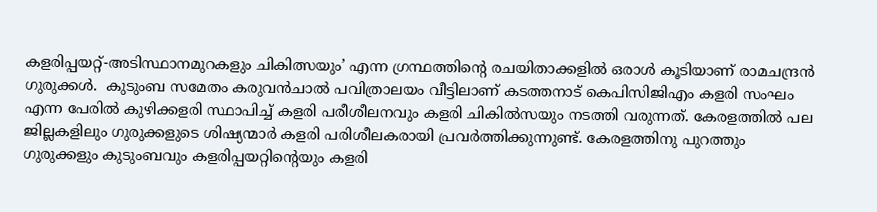കളരിപ്പയറ്റ്-അടിസ്ഥാനമുറകളും ചികിത്സയും’ എന്ന ഗ്രന്ഥത്തിന്റെ രചയിതാക്കളില്‍ ഒരാള്‍ കൂടിയാണ് രാമചന്ദ്രന്‍ ഗുരുക്കള്‍.  കുടുംബ സമേതം കരുവന്‍ചാല്‍ പവിത്രാലയം വീട്ടിലാണ് കടത്തനാട് കെപിസിജിഎം കളരി സംഘം എന്ന പേരില്‍ കുഴിക്കളരി സ്ഥാപിച്ച് കളരി പരീശീലനവും കളരി ചികില്‍സയും നടത്തി വരുന്നത്. കേരളത്തില്‍ പല ജില്ലകളിലും ഗുരുക്കളുടെ ശിഷ്യന്മാര്‍ കളരി പരിശീലകരായി പ്രവര്‍ത്തിക്കുന്നുണ്ട്. കേരളത്തിനു പുറത്തും ഗുരുക്കളും കുടുംബവും കളരിപ്പയറ്റിന്റെയും കളരി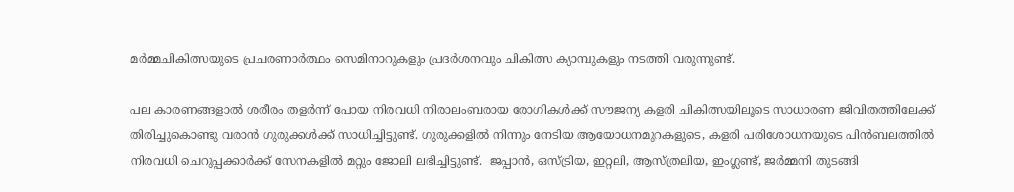മര്‍മ്മചികിത്സയുടെ പ്രചരണാര്‍ത്ഥം സെമിനാറുകളും പ്രദര്‍ശനവും ചികിത്സ ക്യാമ്പുകളും നടത്തി വരുന്നുണ്ട്.

പല കാരണങ്ങളാല്‍ ശരീരം തളര്‍ന്ന് പോയ നിരവധി നിരാലംബരായ രോഗികള്‍ക്ക് സൗജന്യ കളരി ചികിത്സയിലൂടെ സാധാരണ ജിവിതത്തിലേക്ക് തിരിച്ചുകൊണ്ടു വരാന്‍ ഗുരുക്കള്‍ക്ക് സാധിച്ചിട്ടുണ്ട്. ഗുരുക്കളില്‍ നിന്നും നേടിയ ആയോധനമുറകളുടെ, കളരി പരിശോധനയുടെ പിന്‍ബലത്തില്‍ നിരവധി ചെറുപ്പക്കാര്‍ക്ക് സേനകളില്‍ മറ്റും ജോലി ലഭിച്ചിട്ടുണ്ട്.  ജപ്പാന്‍, ഒസ്ട്രിയ, ഇറ്റലി, ആസ്ത്രലിയ, ഇംഗ്ലണ്ട്, ജര്‍മ്മനി തുടങ്ങി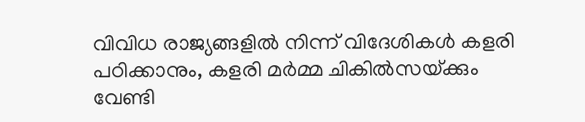വിവിധ രാജ്യങ്ങളില്‍ നിന്ന് വിദേശികള്‍ കളരി പഠിക്കാനും, കളരി മര്‍മ്മ ചികില്‍സയ്‌ക്കും വേണ്ടി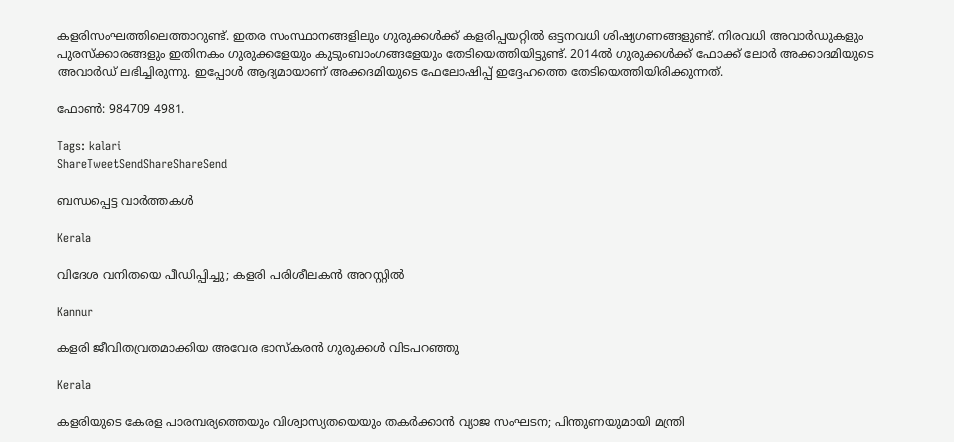കളരിസംഘത്തിലെത്താറുണ്ട്. ഇതര സംസ്ഥാനങ്ങളിലും ഗുരുക്കള്‍ക്ക് കളരിപ്പയറ്റില്‍ ഒട്ടനവധി ശിഷ്യഗണങ്ങളുണ്ട്. നിരവധി അവാര്‍ഡുകളും പുരസ്‌ക്കാരങ്ങളും ഇതിനകം ഗുരുക്കളേയും കുടുംബാംഗങ്ങളേയും തേടിയെത്തിയിട്ടുണ്ട്. 2014ല്‍ ഗുരുക്കള്‍ക്ക് ഫോക്ക് ലോര്‍ അക്കാദമിയുടെ അവാര്‍ഡ് ലഭിച്ചിരുന്നു. ഇപ്പോള്‍ ആദ്യമായാണ് അക്കദമിയുടെ ഫേലോഷിപ്പ് ഇദ്ദേഹത്തെ തേടിയെത്തിയിരിക്കുന്നത്.

ഫോണ്‍: 984709 4981.

Tags: kalari
ShareTweetSendShareShareSend

ബന്ധപ്പെട്ട വാര്‍ത്തകള്‍

Kerala

വിദേശ വനിതയെ പീഡിപ്പിച്ചു; കളരി പരിശീലകന്‍ അറസ്റ്റില്‍

Kannur

കളരി ജീവിതവ്രതമാക്കിയ അവേര ഭാസ്‌കരന്‍ ഗുരുക്കള്‍ വിടപറഞ്ഞു

Kerala

കളരിയുടെ കേരള പാരമ്പര്യത്തെയും വിശ്വാസ്യതയെയും തകര്‍ക്കാന്‍ വ്യാജ സംഘടന; പിന്തുണയുമായി മന്ത്രി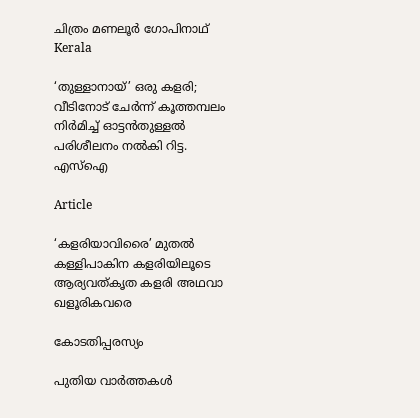ചിത്രം മണലൂര്‍ ഗോപിനാഥ്
Kerala

‘തുള്ളാനായ്’ ഒരു കളരി; വീടിനോട് ചേര്‍ന്ന് കൂത്തമ്പലം നിര്‍മിച്ച് ഓട്ടന്‍തുള്ളല്‍ പരിശീലനം നല്‍കി റിട്ട. എസ്ഐ

Article

‘കളരിയാവിരൈ’ മുതല്‍ കള്ളിപാകിന കളരിയിലൂടെ ആര്യവത്കൃത കളരി അഥവാ ഖളൂരികവരെ

കോടതിപ്പരസ്യം

പുതിയ വാര്‍ത്തകള്‍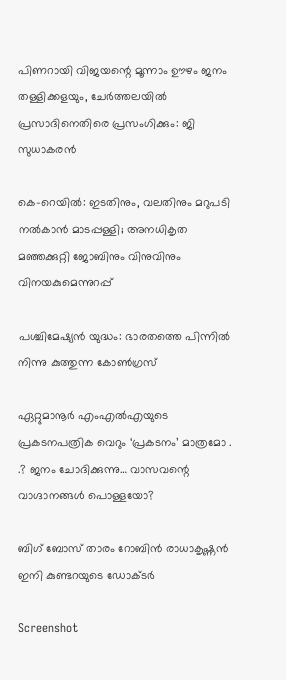പിണറായി വിജയന്റെ മൂന്നാം ഊഴം ജനം തള്ളിക്കളയും, ചേർത്തലയിൽ പ്രസാദിനെതിരെ പ്രസംഗിക്കും: ജി സുധാകരൻ

കെ-റെയില്‍: ഇടതിനും, വലതിനും മറുപടി നല്‍കാന്‍ മാടപ്പള്ളി; അനധികൃത മഞ്ഞക്കുറ്റി ജോബിനും വിനുവിനും വിനയകുമെന്നുറപ്പ്

പശ്ചിമേഷ്യന്‍ യുദ്ധം: ഭാരതത്തെ പിന്നില്‍ നിന്നു കുത്തുന്ന കോണ്‍ഗ്രസ്

ഏറ്റുമാനൂര്‍ എംഎല്‍എയുടെ പ്രകടനപത്രിക വെറും ‘പ്രകടനം’ മാത്രമോ . .? ജനം ചോദിക്കുന്നു… വാസവന്റെ വാഗ്ദാനങ്ങള്‍ പൊള്ളയോ?

ബിഗ് ബോസ് താരം റോബിന്‍ രാധാകൃഷ്ണൻ ഇനി കുണ്ടറയുടെ ഡോക്ടര്‍

Screenshot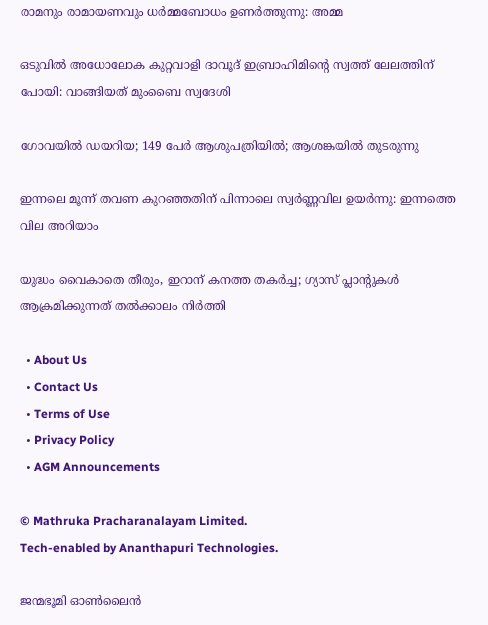രാമനും രാമായണവും ധർമ്മബോധം ഉണർത്തുന്നു: അമ്മ

ഒടുവിൽ അധോലോക കുറ്റവാളി ദാവൂദ് ഇബ്രാഹിമിന്റെ സ്വത്ത് ലേലത്തിന് പോയി: വാങ്ങിയത് മുംബൈ സ്വദേശി

ഗോവയിൽ ഡയറിയ; 149 പേർ ആശുപത്രിയിൽ; ആശങ്കയിൽ തുടരുന്നു

ഇന്നലെ മൂന്ന് തവണ കുറഞ്ഞതിന് പിന്നാലെ സ്വർണ്ണവില ഉയർന്നു: ഇന്നത്തെ വില അറിയാം

യുദ്ധം വൈകാതെ തീരും, ഇറാന് കനത്ത തകർച്ച; ഗ്യാസ് പ്ലാന്റുകൾ ആക്രമിക്കുന്നത് തൽക്കാലം നിർത്തി

  • About Us
  • Contact Us
  • Terms of Use
  • Privacy Policy
  • AGM Announcements

© Mathruka Pracharanalayam Limited.
Tech-enabled by Ananthapuri Technologies.

ജന്മഭൂമി ഓണ്‍ലൈന്‍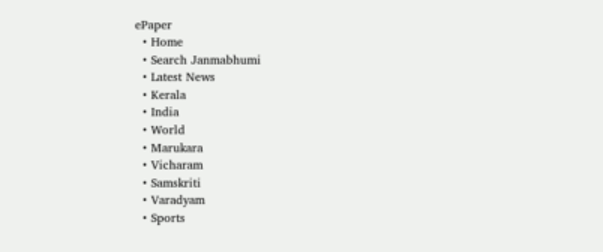ePaper
  • Home
  • Search Janmabhumi
  • Latest News
  • Kerala
  • India
  • World
  • Marukara
  • Vicharam
  • Samskriti
  • Varadyam
  • Sports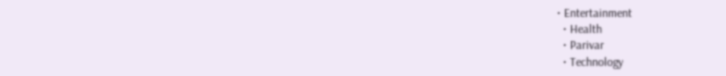• Entertainment
  • Health
  • Parivar
  • Technology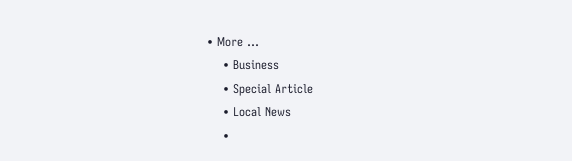• More …
    • Business
    • Special Article
    • Local News
    •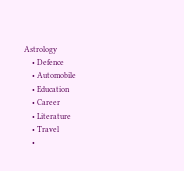Astrology
    • Defence
    • Automobile
    • Education
    • Career
    • Literature
    • Travel
    •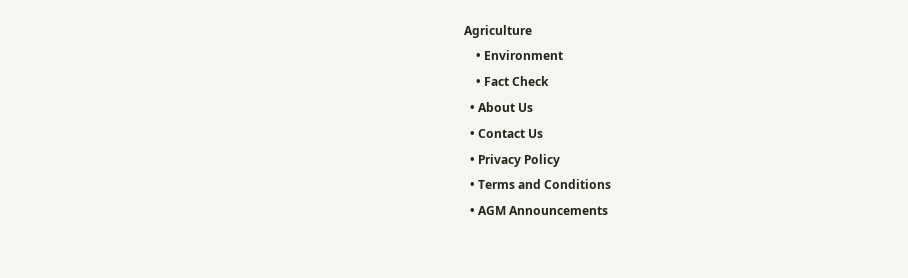Agriculture
    • Environment
    • Fact Check
  • About Us
  • Contact Us
  • Privacy Policy
  • Terms and Conditions
  • AGM Announcements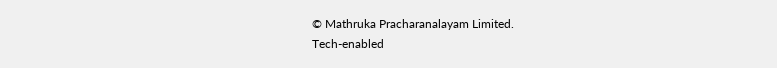© Mathruka Pracharanalayam Limited.
Tech-enabled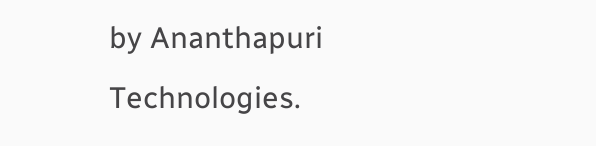by Ananthapuri Technologies.